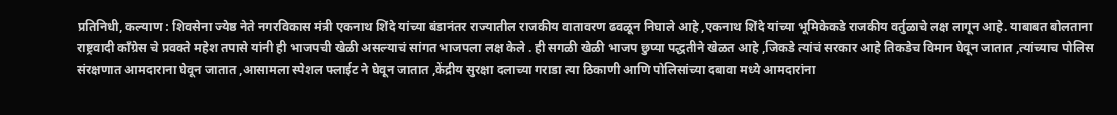प्रतिनिधी, कल्याण : शिवसेना ज्येष्ठ नेते नगरविकास मंत्री एकनाथ शिंदे यांच्या बंडानंतर राज्यातील राजकीय वातावरण ढवळून निघाले आहे ,एकनाथ शिंदे यांच्या भूमिकेकडे राजकीय वर्तुळाचे लक्ष लागून आहे. याबाबत बोलताना राष्ट्रवादी काँग्रेस चे प्रवक्ते महेश तपासे यांनी ही भाजपची खेळी असल्याचं सांगत भाजपला लक्ष केले . ही सगळी खेळी भाजप छुप्या पद्धतीने खेळत आहे ,जिकडे त्यांचं सरकार आहे तिकडेच विमान घेवून जातात ,त्यांच्याच पोलिस संरक्षणात आमदाराना घेवून जातात ,आसामला स्पेशल फ्लाईट ने घेवून जातात ,केंद्रीय सुरक्षा दलाच्या गराडा त्या ठिकाणी आणि पोलिसांच्या दबावा मध्ये आमदारांना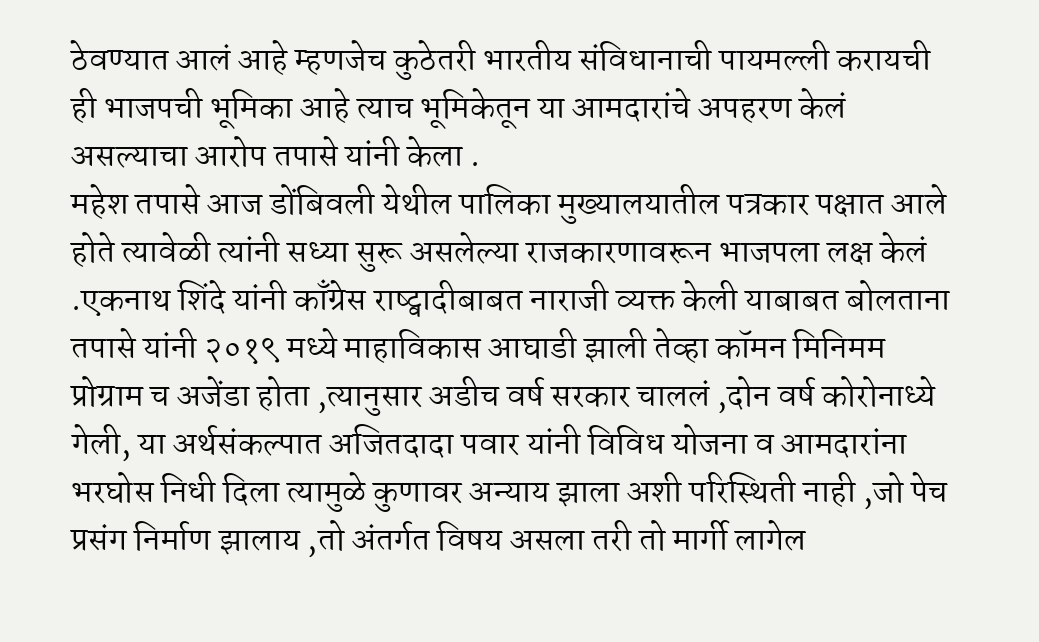ठेवण्यात आलं आहे म्हणजेच कुठेतरी भारतीय संविधानाची पायमल्ली करायची ही भाजपची भूमिका आहे त्याच भूमिकेतून या आमदारांचे अपहरण केलं असल्याचा आरोप तपासे यांनी केला .
महेश तपासे आज डोंबिवली येथील पालिका मुख्यालयातील पत्रकार पक्षात आले होते त्यावेळी त्यांनी सध्या सुरू असलेल्या राजकारणावरून भाजपला लक्ष केलं .एकनाथ शिंदे यांनी काँग्रेस राष्ट्वादीबाबत नाराजी व्यक्त केली याबाबत बोलताना तपासे यांनी २०१९ मध्ये माहाविकास आघाडी झाली तेव्हा कॉमन मिनिमम प्रोग्राम च अजेंडा होता ,त्यानुसार अडीच वर्ष सरकार चाललं ,दोन वर्ष कोरोनाध्ये गेली, या अर्थसंकल्पात अजितदादा पवार यांनी विविध योजना व आमदारांना भरघोस निधी दिला त्यामुळे कुणावर अन्याय झाला अशी परिस्थिती नाही ,जो पेच प्रसंग निर्माण झालाय ,तो अंतर्गत विषय असला तरी तो मार्गी लागेल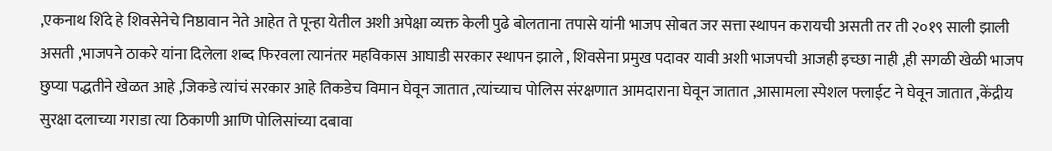,एकनाथ शिंदे हे शिवसेनेचे निष्ठावान नेते आहेत ते पून्हा येतील अशी अपेक्षा व्यक्त केली पुढे बोलताना तपासे यांनी भाजप सोबत जर सत्ता स्थापन करायची असती तर ती २०१९ साली झाली असती ,भाजपने ठाकरे यांना दिलेला शब्द फिरवला त्यानंतर महविकास आघाडी सरकार स्थापन झाले , शिवसेना प्रमुख पदावर यावी अशी भाजपची आजही इच्छा नाही ,ही सगळी खेळी भाजप छुप्या पद्धतीने खेळत आहे ,जिकडे त्यांचं सरकार आहे तिकडेच विमान घेवून जातात ,त्यांच्याच पोलिस संरक्षणात आमदाराना घेवून जातात ,आसामला स्पेशल फ्लाईट ने घेवून जातात ,केंद्रीय सुरक्षा दलाच्या गराडा त्या ठिकाणी आणि पोलिसांच्या दबावा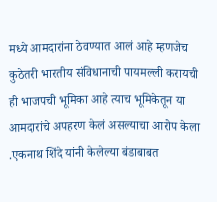मध्ये आमदारांना ठेवण्यात आलं आहे म्हणजेच कुठेतरी भारतीय संविधानाची पायमल्ली करायची ही भाजपची भूमिका आहे त्याच भूमिकेतून या आमदारांचे अपहरण केलं असल्याचा आरोप केला .एकनाथ शिंदे यांनी केलेल्या बंडाबाबत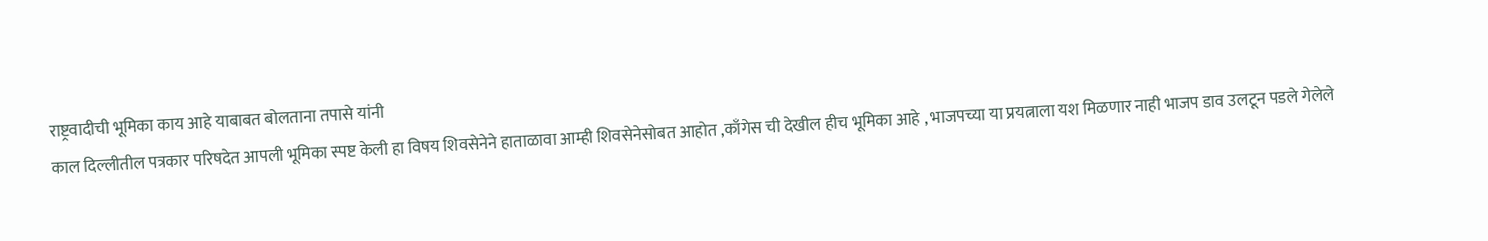राष्ट्रवादीची भूमिका काय आहे याबाबत बोलताना तपासे यांनी
काल दिल्लीतील पत्रकार परिषदेत आपली भूमिका स्पष्ट केली हा विषय शिवसेनेने हाताळावा आम्ही शिवसेनेसोबत आहोत ,काँगेस ची देखील हीच भूमिका आहे , भाजपच्या या प्रयत्नाला यश मिळणार नाही भाजप डाव उलटून पडले गेलेले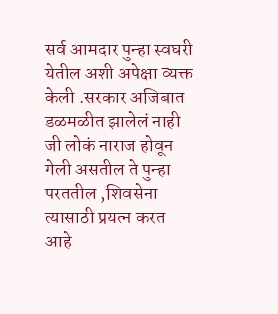सर्व आमदार पुन्हा स्वघरी येतील अशी अपेक्षा व्यक्त केली .सरकार अजिबात डळमळीत झालेलं नाही जी लोकं नाराज होवून गेली असतील ते पुन्हा परततील ,शिवसेना त्यासाठी प्रयत्न करत आहे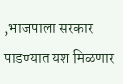,भाजपाला सरकार पाडण्यात यश मिळणार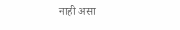नाही असा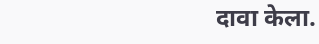दावा केला.